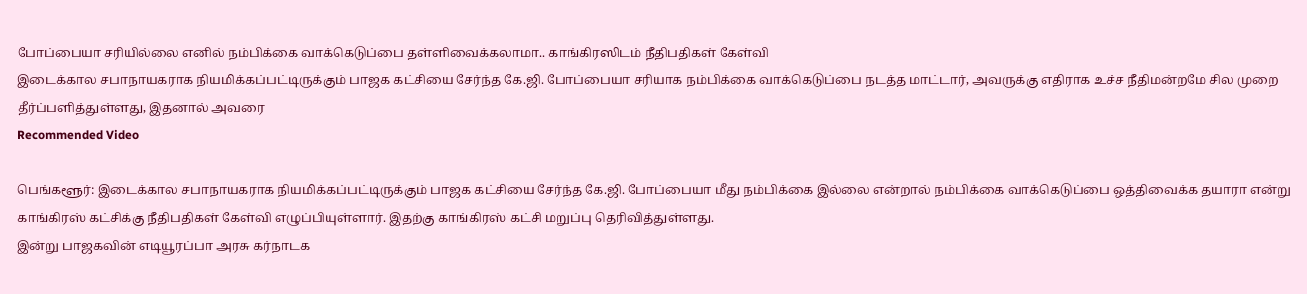போப்பையா சரியில்லை எனில் நம்பிக்கை வாக்கெடுப்பை தள்ளிவைக்கலாமா.. காங்கிரஸிடம் நீதிபதிகள் கேள்வி
இடைக்கால சபாநாயகராக நியமிக்கப்பட்டிருக்கும் பாஜக கட்சியை சேர்ந்த கே.ஜி. போப்பையா சரியாக நம்பிக்கை வாக்கெடுப்பை நடத்த மாட்டார், அவருக்கு எதிராக உச்ச நீதிமன்றமே சில முறை தீர்ப்பளித்துள்ளது, இதனால் அவரை
Recommended Video

பெங்களூர்: இடைக்கால சபாநாயகராக நியமிக்கப்பட்டிருக்கும் பாஜக கட்சியை சேர்ந்த கே.ஜி. போப்பையா மீது நம்பிக்கை இல்லை என்றால் நம்பிக்கை வாக்கெடுப்பை ஒத்திவைக்க தயாரா என்று காங்கிரஸ் கட்சிக்கு நீதிபதிகள் கேள்வி எழுப்பியுள்ளார். இதற்கு காங்கிரஸ் கட்சி மறுப்பு தெரிவித்துள்ளது.
இன்று பாஜகவின் எடியூரப்பா அரசு கர்நாடக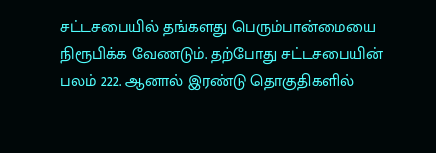சட்டசபையில் தங்களது பெரும்பான்மையை நிரூபிக்க வேணடும். தற்போது சட்டசபையின் பலம் 222. ஆனால் இரண்டு தொகுதிகளில்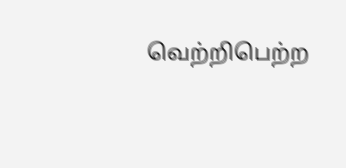வெற்றிபெற்ற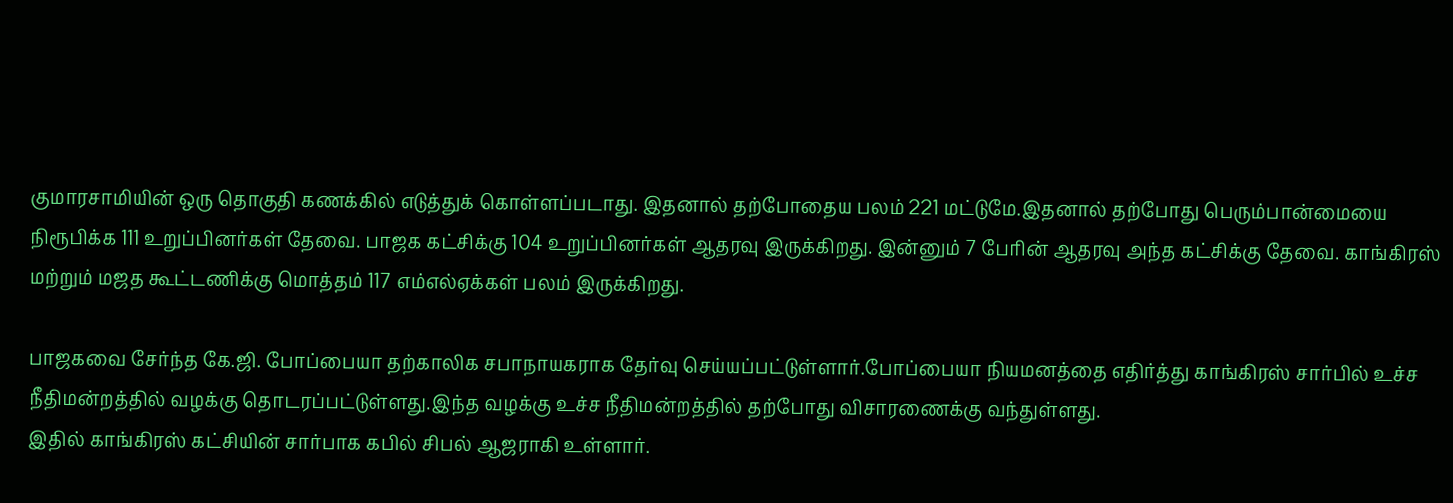குமாரசாமியின் ஒரு தொகுதி கணக்கில் எடுத்துக் கொள்ளப்படாது. இதனால் தற்போதைய பலம் 221 மட்டுமே.இதனால் தற்போது பெரும்பான்மையை நிரூபிக்க 111 உறுப்பினர்கள் தேவை. பாஜக கட்சிக்கு 104 உறுப்பினர்கள் ஆதரவு இருக்கிறது. இன்னும் 7 பேரின் ஆதரவு அந்த கட்சிக்கு தேவை. காங்கிரஸ் மற்றும் மஜத கூட்டணிக்கு மொத்தம் 117 எம்எல்ஏக்கள் பலம் இருக்கிறது.

பாஜகவை சேர்ந்த கே.ஜி. போப்பையா தற்காலிக சபாநாயகராக தேர்வு செய்யப்பட்டுள்ளார்.போப்பையா நியமனத்தை எதிர்த்து காங்கிரஸ் சார்பில் உச்ச நீதிமன்றத்தில் வழக்கு தொடரப்பட்டுள்ளது.இந்த வழக்கு உச்ச நீதிமன்றத்தில் தற்போது விசாரணைக்கு வந்துள்ளது.
இதில் காங்கிரஸ் கட்சியின் சார்பாக கபில் சிபல் ஆஜராகி உள்ளார்.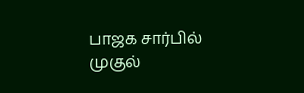பாஜக சார்பில் முகுல்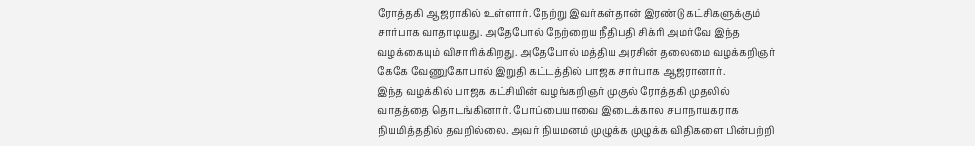ரோத்தகி ஆஜராகில் உள்ளார். நேற்று இவர்கள்தான் இரண்டு கட்சிகளுக்கும் சார்பாக வாதாடியது. அதேபோல் நேற்றைய நீதிபதி சிக்ரி அமர்வே இந்த வழக்கையும் விசாரிக்கிறது. அதேபோல் மத்திய அரசின் தலைமை வழக்கறிஞர் கேகே வேணுகோபால் இறுதி கட்டத்தில் பாஜக சார்பாக ஆஜரானார்.
இந்த வழக்கில் பாஜக கட்சியின் வழங்கறிஞர் முகுல் ரோத்தகி முதலில் வாதத்தை தொடங்கினார். போப்பையாவை இடைக்கால சபாநாயகராக நியமித்ததில் தவறில்லை. அவர் நியமனம் முழுக்க முழுக்க விதிகளை பின்பற்றி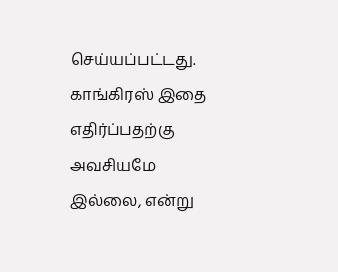செய்யப்பட்டது. காங்கிரஸ் இதை எதிர்ப்பதற்கு அவசியமே இல்லை, என்று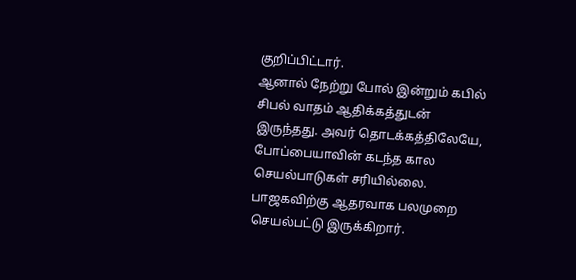குறிப்பிட்டார்.
ஆனால் நேற்று போல் இன்றும் கபில் சிபல் வாதம் ஆதிக்கத்துடன் இருந்தது. அவர் தொடக்கத்திலேயே, போப்பையாவின் கடந்த கால செயல்பாடுகள் சரியில்லை. பாஜகவிற்கு ஆதரவாக பலமுறை செயல்பட்டு இருக்கிறார்.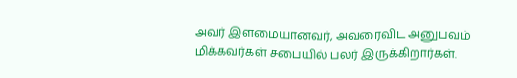அவர் இளமையானவர், அவரைவிட அனுபவம் மிக்கவர்கள் சபையில் பலர் இருக்கிறார்கள்.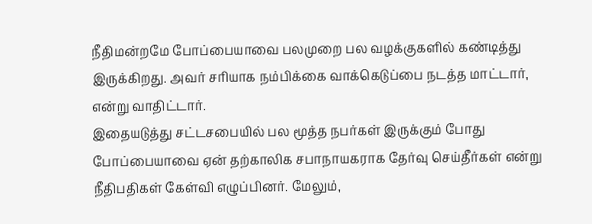நீதிமன்றமே போப்பையாவை பலமுறை பல வழக்குகளில் கண்டித்து இருக்கிறது. அவர் சரியாக நம்பிக்கை வாக்கெடுப்பை நடத்த மாட்டார், என்று வாதிட்டார்.
இதையடுத்து சட்டசபையில் பல மூத்த நபர்கள் இருக்கும் போது போப்பையாவை ஏன் தற்காலிக சபாநாயகராக தேர்வு செய்தீர்கள் என்று நீதிபதிகள் கேள்வி எழுப்பினர். மேலும்,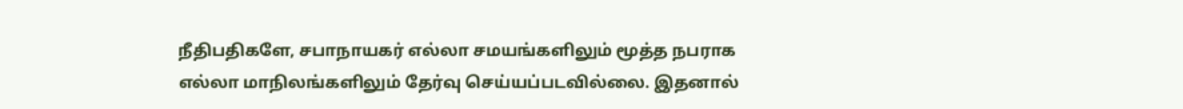நீதிபதிகளே, சபாநாயகர் எல்லா சமயங்களிலும் மூத்த நபராக எல்லா மாநிலங்களிலும் தேர்வு செய்யப்படவில்லை. இதனால்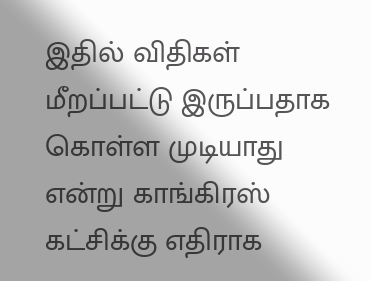இதில் விதிகள் மீறப்பட்டு இருப்பதாக கொள்ள முடியாது என்று காங்கிரஸ் கட்சிக்கு எதிராக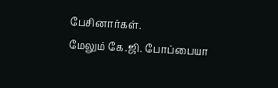பேசினார்கள்.
மேலும் கே.ஜி. போப்பையா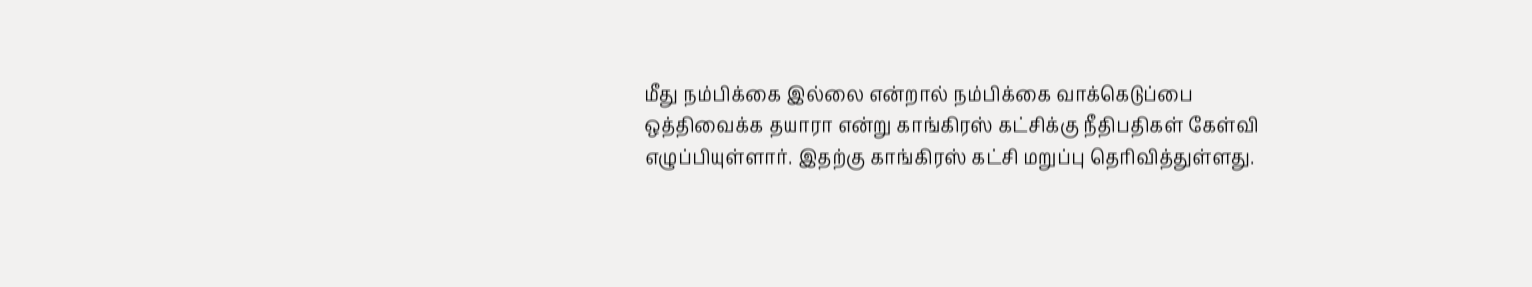மீது நம்பிக்கை இல்லை என்றால் நம்பிக்கை வாக்கெடுப்பை ஒத்திவைக்க தயாரா என்று காங்கிரஸ் கட்சிக்கு நீதிபதிகள் கேள்வி எழுப்பியுள்ளார். இதற்கு காங்கிரஸ் கட்சி மறுப்பு தெரிவித்துள்ளது.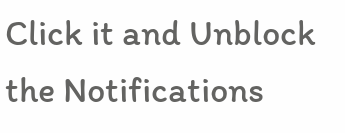Click it and Unblock the Notifications